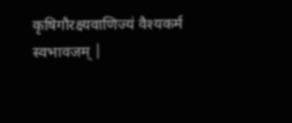कृषिगौरक्ष्यवाणिज्यं वैश्यकर्म स्वभावजम् |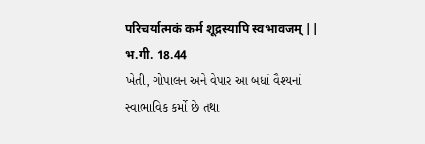परिचर्यात्मकं कर्म शूद्रस्यापि स्वभावजम् ||
भ.गी. 18.44
ખેતી, ગોપાલન અને વેપાર આ બધાં વૈશ્યનાં
સ્વાભાવિક કર્મો છે તથા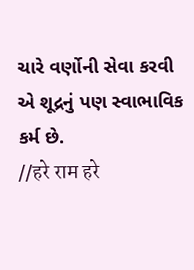ચારે વર્ણોની સેવા કરવી
એ શૂદ્રનું પણ સ્વાભાવિક કર્મ છે.
//हरे राम हरे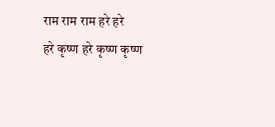राम राम राम हरे हरे
हरे कृष्ण हरे कृष्ण कृष्ण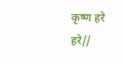कृष्ण हरे हरे//